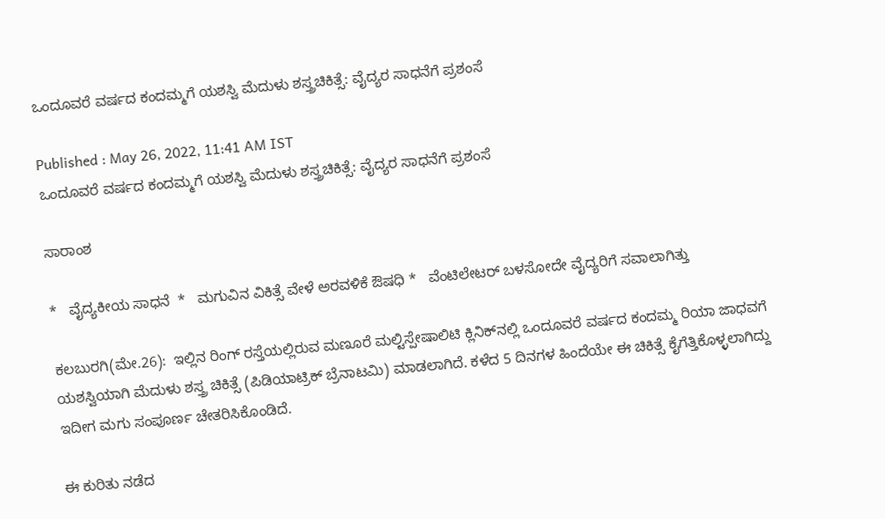ಒಂದೂವರೆ ವರ್ಷದ ಕಂದಮ್ಮಗೆ ಯಶಸ್ವಿ ಮೆದುಳು ಶಸ್ತ್ರಚಿಕಿತ್ಸೆ: ವೈದ್ಯರ ಸಾಧನೆಗೆ ಪ್ರಶಂಸೆ

Published : May 26, 2022, 11:41 AM IST
ಒಂದೂವರೆ ವರ್ಷದ ಕಂದಮ್ಮಗೆ ಯಶಸ್ವಿ ಮೆದುಳು ಶಸ್ತ್ರಚಿಕಿತ್ಸೆ: ವೈದ್ಯರ ಸಾಧನೆಗೆ ಪ್ರಶಂಸೆ

ಸಾರಾಂಶ

*   ವೈದ್ಯಕೀಯ ಸಾಧನೆ  *   ಮಗುವಿನ ವಿಕಿತ್ಸೆ ವೇಳೆ ಅರವಳಿಕೆ ಔಷಧಿ *   ವೆಂಟಿಲೇಟರ್‌ ಬಳಸೋದೇ ವೈದ್ಯರಿಗೆ ಸವಾಲಾಗಿತ್ತು

ಕಲಬುರಗಿ(ಮೇ.26):  ಇಲ್ಲಿನ ರಿಂಗ್‌ ರಸ್ತೆಯಲ್ಲಿರುವ ಮಣೂರೆ ಮಲ್ಟಿಸ್ಪೇಷಾಲಿಟಿ ಕ್ಲಿನಿಕ್‌ನಲ್ಲಿ ಒಂದೂವರೆ ವರ್ಷದ ಕಂದಮ್ಮ ರಿಯಾ ಜಾಧವಗೆ ಯಶಸ್ವಿಯಾಗಿ ಮೆದುಳು ಶಸ್ತ್ರ ಚಿಕಿತ್ಸೆ (ಪಿಡಿಯಾಟ್ರಿಕ್‌ ಬ್ರೆನಾಟಮಿ) ಮಾಡಲಾಗಿದೆ. ಕಳೆದ 5 ದಿನಗಳ ಹಿಂದೆಯೇ ಈ ಚಿಕಿತ್ಸೆ ಕೈಗೆತ್ತಿಕೊಳ್ಳಲಾಗಿದ್ದು ಇದೀಗ ಮಗು ಸಂಪೂರ್ಣ ಚೇತರಿಸಿಕೊಂಡಿದೆ.

ಈ ಕುರಿತು ನಡೆದ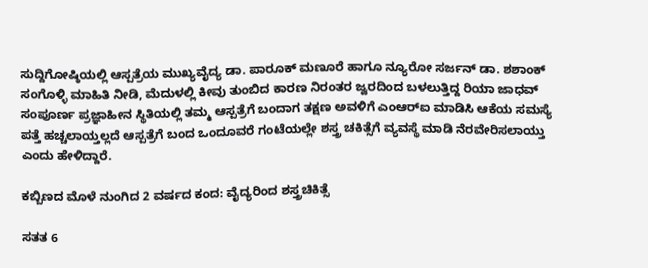ಸುದ್ದಿಗೋಷ್ಠಿಯಲ್ಲಿ ಆಸ್ಪತ್ರೆಯ ಮುಖ್ಯವೈದ್ಯ ಡಾ. ಪಾರೂಕ್‌ ಮಣೂರೆ ಹಾಗೂ ನ್ಯೂರೋ ಸರ್ಜನ್‌ ಡಾ. ಶಶಾಂಕ್‌ ಸಂಗೊಳ್ಳಿ ಮಾಹಿತಿ ನೀಡಿ, ಮೆದುಳಲ್ಲಿ ಕೀವು ತುಂಬಿದ ಕಾರಣ ನಿರಂತರ ಜ್ವರದಿಂದ ಬಳಲುತ್ತಿದ್ದ ರಿಯಾ ಜಾಧವ್‌ ಸಂಪೂರ್ಣ ಪ್ರಜ್ಞಾಹೀನ ಸ್ಥಿತಿಯಲ್ಲಿ ತಮ್ಮ ಆಸ್ಪತ್ರೆಗೆ ಬಂದಾಗ ತಕ್ಷಣ ಅವಳಿಗೆ ಎಂಆರ್‌ಐ ಮಾಡಿಸಿ ಆಕೆಯ ಸಮಸ್ಯೆ ಪತ್ತೆ ಹಚ್ಚಲಾಯ್ತಲ್ಲದೆ ಆಸ್ಪತ್ರೆಗೆ ಬಂದ ಒಂದೂವರೆ ಗಂಟೆಯಲ್ಲೇ ಶಸ್ತ್ರ ಚಕಿತ್ಸೆಗೆ ವ್ಯವಸ್ಥೆ ಮಾಡಿ ನೆರವೇರಿಸಲಾಯ್ತು ಎಂದು ಹೇಳಿದ್ದಾರೆ.

ಕಬ್ಬಿಣದ ಮೊಳೆ ನುಂಗಿದ 2 ವರ್ಷದ ಕಂದ: ವೈದ್ಯರಿಂದ ಶಸ್ತ್ರಚಿಕಿತ್ಸೆ

ಸತತ 6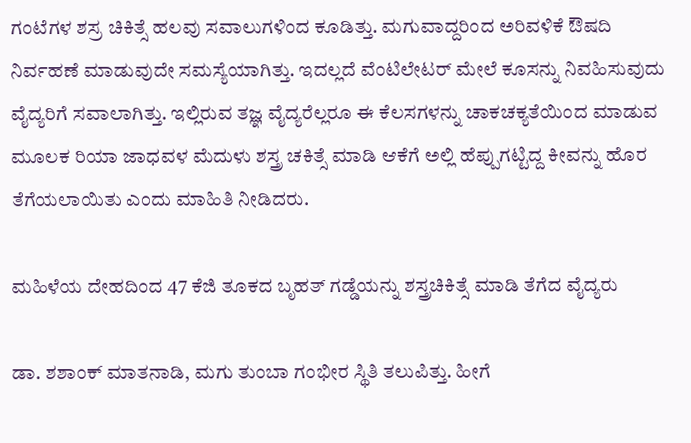ಗಂಟೆಗಳ ಶಸ್ರ ಚಿಕಿತ್ಸೆ ಹಲವು ಸವಾಲುಗಳಿಂದ ಕೂಡಿತ್ತು. ಮಗುವಾದ್ದರಿಂದ ಅರಿವಳಿಕೆ ಔಷದಿ ನಿರ್ವಹಣೆ ಮಾಡುವುದೇ ಸಮಸ್ಯೆಯಾಗಿತ್ತು. ಇದಲ್ಲದೆ ವೆಂಟಿಲೇಟರ್‌ ಮೇಲೆ ಕೂಸನ್ನು ನಿವಹಿಸುವುದು ವೈದ್ಯರಿಗೆ ಸವಾಲಾಗಿತ್ತು. ಇಲ್ಲಿರುವ ತಜ್ಞ ವೈದ್ಯರೆಲ್ಲರೂ ಈ ಕೆಲಸಗಳನ್ನು ಚಾಕಚಕ್ಯತೆಯಿಂದ ಮಾಡುವ ಮೂಲಕ ರಿಯಾ ಜಾಧವಳ ಮೆದುಳು ಶಸ್ತ್ರ ಚಕಿತ್ಸೆ ಮಾಡಿ ಆಕೆಗೆ ಅಲ್ಲಿ ಹೆಪ್ಪುಗಟ್ಟಿದ್ದ ಕೀವನ್ನು ಹೊರ ತೆಗೆಯಲಾಯಿತು ಎಂದು ಮಾಹಿತಿ ನೀಡಿದರು.

ಮಹಿಳೆಯ ದೇಹದಿಂದ 47 ಕೆಜಿ ತೂಕದ ಬೃಹತ್‌ ಗಡ್ಡೆಯನ್ನು ಶಸ್ತ್ರಚಿಕಿತ್ಸೆ ಮಾಡಿ ತೆಗೆದ ವೈದ್ಯರು

ಡಾ. ಶಶಾಂಕ್‌ ಮಾತನಾಡಿ, ಮಗು ತುಂಬಾ ಗಂಭೀರ ಸ್ಥಿತಿ ತಲುಪಿತ್ತು. ಹೀಗೆ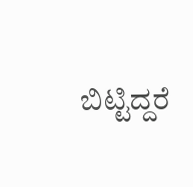ಬಿಟ್ಟಿದ್ದರೆ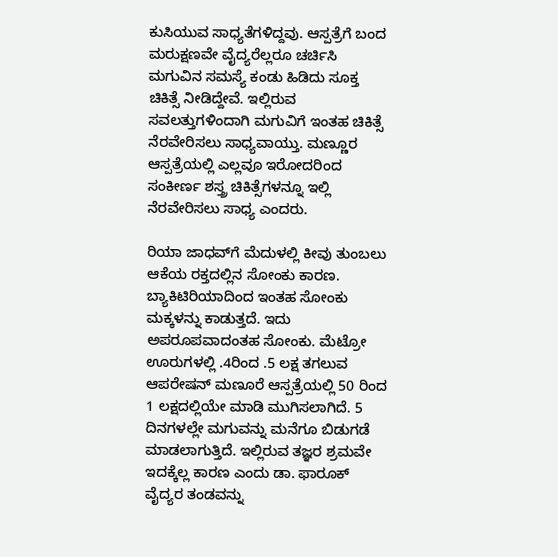ಕುಸಿಯುವ ಸಾಧ್ಯತೆಗಳಿದ್ದವು. ಆಸ್ಪತ್ರೆಗೆ ಬಂದ ಮರುಕ್ಷಣವೇ ವೈದ್ಯರೆಲ್ಲರೂ ಚರ್ಚಿಸಿ ಮಗುವಿನ ಸಮಸ್ಯೆ ಕಂಡು ಹಿಡಿದು ಸೂಕ್ತ ಚಿಕಿತ್ಸೆ ನೀಡಿದ್ದೇವೆ. ಇಲ್ಲಿರುವ ಸವಲತ್ತುಗಳಿಂದಾಗಿ ಮಗುವಿಗೆ ಇಂತಹ ಚಿಕಿತ್ಸೆ ನೆರವೇರಿಸಲು ಸಾಧ್ಯವಾಯ್ತು. ಮಣ್ಣೂರ ಆಸ್ಪತ್ರೆಯಲ್ಲಿ ಎಲ್ಲವೂ ಇರೋದರಿಂದ ಸಂಕೀರ್ಣ ಶಸ್ತ್ರ ಚಿಕಿತ್ಸೆಗಳನ್ನೂ ಇಲ್ಲಿ ನೆರವೇರಿಸಲು ಸಾಧ್ಯ ಎಂದರು.

ರಿಯಾ ಜಾಧವ್‌ಗೆ ಮೆದುಳಲ್ಲಿ ಕೀವು ತುಂಬಲು ಆಕೆಯ ರಕ್ತದಲ್ಲಿನ ಸೋಂಕು ಕಾರಣ. ಬ್ಯಾಕಿಟಿರಿಯಾದಿಂದ ಇಂತಹ ಸೋಂಕು ಮಕ್ಕಳನ್ನು ಕಾಡುತ್ತದೆ. ಇದು ಅಪರೂಪವಾದಂತಹ ಸೋಂಕು. ಮೆಟ್ರೋ ಊರುಗಳಲ್ಲಿ .4ರಿಂದ .5 ಲಕ್ಷ ತಗಲುವ ಆಪರೇಷನ್‌ ಮಣೂರೆ ಆಸ್ಪತ್ರೆಯಲ್ಲಿ 50 ರಿಂದ 1 ಲಕ್ಷದಲ್ಲಿಯೇ ಮಾಡಿ ಮುಗಿಸಲಾಗಿದೆ. 5 ದಿನಗಳಲ್ಲೇ ಮಗುವನ್ನು ಮನೆಗೂ ಬಿಡುಗಡೆ ಮಾಡಲಾಗುತ್ತಿದೆ. ಇಲ್ಲಿರುವ ತಜ್ಞರ ಶ್ರಮವೇ ಇದಕ್ಕೆಲ್ಲ ಕಾರಣ ಎಂದು ಡಾ. ಫಾರೂಕ್‌ ವೈದ್ಯರ ತಂಡವನ್ನು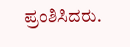ಪ್ರಂಶಿಸಿದರು.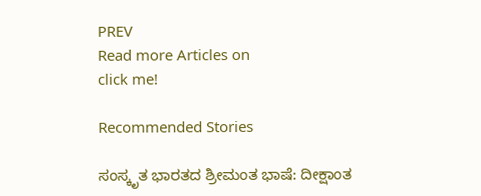PREV
Read more Articles on
click me!

Recommended Stories

ಸಂಸ್ಕೃತ ಭಾರತದ ಶ್ರೀಮಂತ ಭಾಷೆ: ದೀಕ್ಷಾಂತ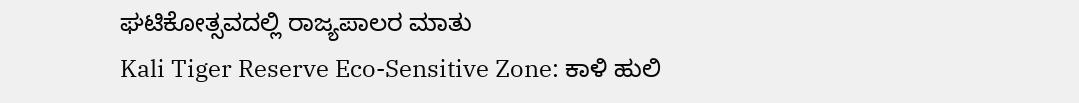ಘಟಿಕೋತ್ಸವದಲ್ಲಿ ರಾಜ್ಯಪಾಲರ ಮಾತು
Kali Tiger Reserve Eco-Sensitive Zone: ಕಾಳಿ ಹುಲಿ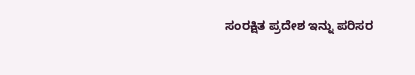ಸಂರಕ್ಷಿತ ಪ್ರದೇಶ ಇನ್ನು ಪರಿಸರ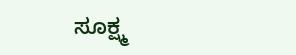ಸೂಕ್ಷ್ಮ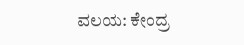ವಲಯ: ಕೇಂದ್ರ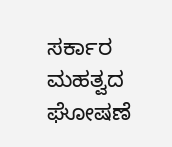ಸರ್ಕಾರ ಮಹತ್ವದ ಘೋಷಣೆ